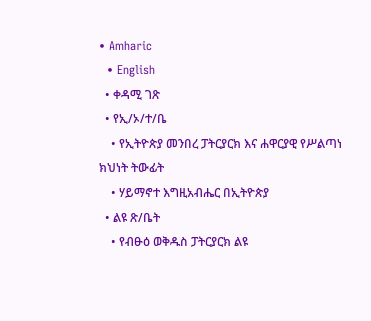• Amharic
  • English
  • ቀዳሚ ገጽ
  • የኢ/ኦ/ተ/ቤ
    • የኢትዮጵያ መንበረ ፓትርያርክ እና ሐዋርያዊ የሥልጣነ ክህነት ትውፊት
    • ሃይማኖተ እግዚአብሔር በኢትዮጵያ
  • ልዩ ጽ/ቤት
    • የብፁዕ ወቅዱስ ፓትርያርክ ልዩ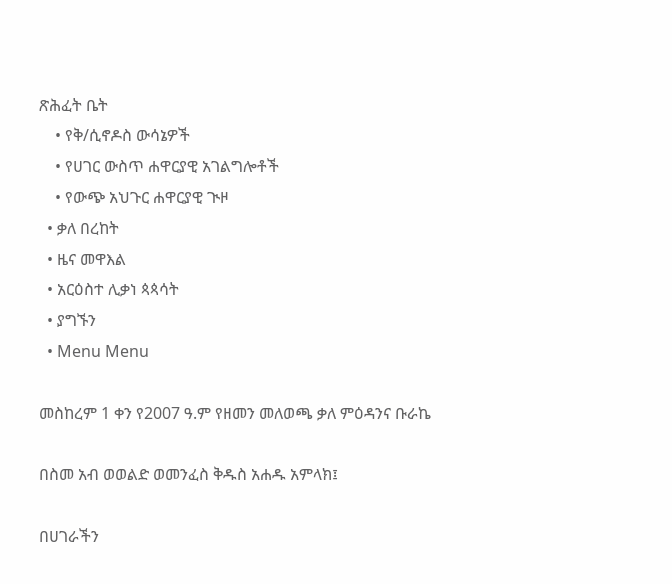ጽሕፈት ቤት
    • የቅ/ሲኖዶስ ውሳኔዎች
    • የሀገር ውስጥ ሐዋርያዊ አገልግሎቶች
    • የውጭ አህጉር ሐዋርያዊ ጒዞ
  • ቃለ በረከት
  • ዜና መዋእል
  • አርዕስተ ሊቃነ ጳጳሳት
  • ያግኙን
  • Menu Menu

መስከረም 1 ቀን የ2007 ዓ.ም የዘመን መለወጫ ቃለ ምዕዳንና ቡራኬ

በስመ አብ ወወልድ ወመንፈስ ቅዱስ አሐዱ አምላክ፤

በሀገራችን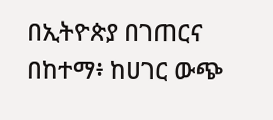በኢትዮጵያ በገጠርና በከተማ፥ ከሀገር ውጭ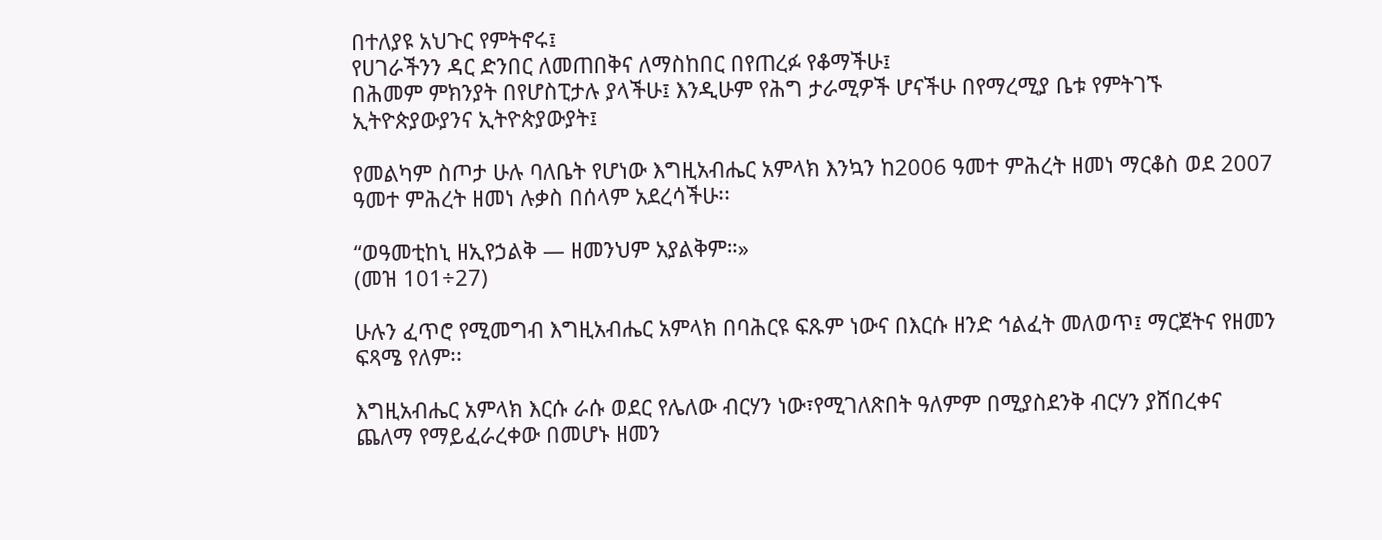በተለያዩ አህጉር የምትኖሩ፤
የሀገራችንን ዳር ድንበር ለመጠበቅና ለማስከበር በየጠረፉ የቆማችሁ፤
በሕመም ምክንያት በየሆስፒታሉ ያላችሁ፤ እንዲሁም የሕግ ታራሚዎች ሆናችሁ በየማረሚያ ቤቱ የምትገኙ ኢትዮጵያውያንና ኢትዮጵያውያት፤

የመልካም ስጦታ ሁሉ ባለቤት የሆነው እግዚአብሔር አምላክ እንኳን ከ2006 ዓመተ ምሕረት ዘመነ ማርቆስ ወደ 2007 ዓመተ ምሕረት ዘመነ ሉቃስ በሰላም አደረሳችሁ፡፡

“ወዓመቲከኒ ዘኢየኃልቅ — ዘመንህም አያልቅም።»
(መዝ 101÷27)

ሁሉን ፈጥሮ የሚመግብ እግዚአብሔር አምላክ በባሕርዩ ፍጹም ነውና በእርሱ ዘንድ ኅልፈት መለወጥ፤ ማርጀትና የዘመን ፍጻሜ የለም፡፡

እግዚአብሔር አምላክ እርሱ ራሱ ወደር የሌለው ብርሃን ነው፣የሚገለጽበት ዓለምም በሚያስደንቅ ብርሃን ያሸበረቀና ጨለማ የማይፈራረቀው በመሆኑ ዘመን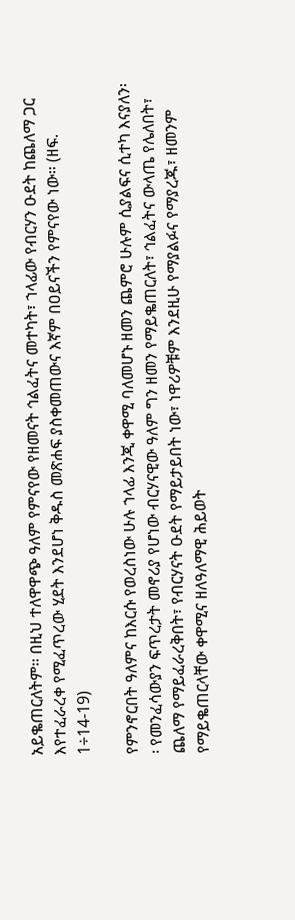አይቈጠርለትም፡፡ በዚህ ተለዋዋጭ ዓለም የምናየው የዘመናት ኅልፈትና መተካት፣ ኀላፊው የብርሃን ዑደት ከጨለማ ጋር እየተፈራረቀ የሚፈጥረው ሂደት እንደሆነ ቅዱስ መጽሐፍ ያስቀመጠውና እኛም በዐይናችን የምናየው ነው። (ዘፍ. 1÷14-19)

የምንኖርበት ዓለምና ከእርሱ የወረስነው ሁሉ ኀላፊ እንጂ ቀዋሚ ባለመሆኑ ዘመን ጨምሮ ሁሉም ሲያልፍና ሲተካ እናያለን፡፡ የመንፈሳውያን ፍጥረታት መኖሪያ የሆነው ብርሃናዊው ዓለም ግን ዘመን የማይቈጠርለት፣ ኅልፈትና ውላጤ የሌለበት፣ ጨለማ የማይፈራረቅበት፣ የብርሃናት ዑደት የማይታይበት ነው፣ ነዋሪዎቹም እንደዚሁ የማያልፉና የማያረጁ፣ ዘመንም የማይቈጠርላቸው ቀዋሚና ዘለዓለማዊ ሕይወት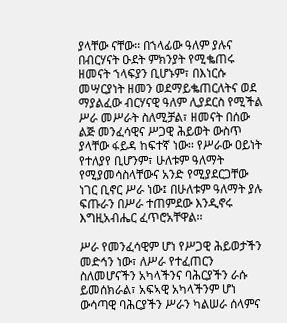ያላቸው ናቸው፡፡ በኀላፊው ዓለም ያሉና በብርሃናት ዑደት ምክንያት የሚቈጠሩ ዘመናት ኀላፍያን ቢሆኑም፣ በእነርሱ መሣርያነት ዘመን ወደማይቈጠርለትና ወደ ማያልፈው ብርሃናዊ ዓለም ሊያደርስ የሚችል ሥራ መሥራት ስለሚቻል፣ ዘመናት በሰው ልጅ መንፈሳዊና ሥጋዊ ሕይወት ውስጥ ያላቸው ፋይዳ ከፍተኛ ነው፡፡ የሥራው ዐይነት የተለያየ ቢሆንም፣ ሁለቱም ዓለማት የሚያመሳስላቸውና አንድ የሚያደርጋቸው ነገር ቢኖር ሥራ ነው፤ በሁለቱም ዓለማት ያሉ ፍጡራን በሥራ ተጠምደው እንዲኖሩ እግዚአብሔር ፈጥሮአቸዋል፡፡

ሥራ የመንፈሳዊም ሆነ የሥጋዊ ሕይወታችን መድኅን ነው፣ ለሥራ የተፈጠርን ስለመሆናችን አካላችንና ባሕርያችን ራሱ ይመሰክራል፣ አፍኣዊ አካላችንም ሆነ ውሳጣዊ ባሕርያችን ሥራን ካልሠራ ሰላምና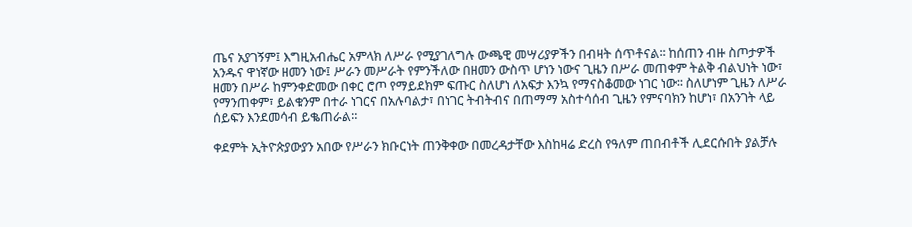ጤና አያገኝም፤ እግዚአብሔር አምላክ ለሥራ የሚያገለግሉ ውጫዊ መሣሪያዎችን በብዛት ሰጥቶናል፡፡ ከሰጠን ብዙ ስጦታዎች አንዱና ዋነኛው ዘመን ነው፤ ሥራን መሥራት የምንችለው በዘመን ውስጥ ሆነን ነውና ጊዜን በሥራ መጠቀም ትልቅ ብልህነት ነው፣ ዘመን በሥራ ከምንቀድመው በቀር ሮጦ የማይደክም ፍጡር ስለሆነ ለአፍታ እንኳ የማናስቆመው ነገር ነው፡፡ ስለሆነም ጊዜን ለሥራ የማንጠቀም፣ ይልቁንም በተራ ነገርና በአሉባልታ፣ በነገር ትብትብና በጠማማ አስተሳሰብ ጊዜን የምናባክን ከሆነ፣ በአንገት ላይ ሰይፍን እንደመሳብ ይቈጠራል።

ቀደምት ኢትዮጵያውያን አበው የሥራን ክቡርነት ጠንቅቀው በመረዳታቸው እስከዛሬ ድረስ የዓለም ጠበብቶች ሊደርሱበት ያልቻሉ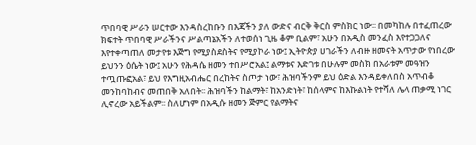ጥበባዊ ሥራን ሠርተው እንዳስረከቡን በእጃችን ያለ ውድና ብርቅ ቅርስ ምስክር ነው፡፡ በመካከሉ በተፈጠረው ክፍተት ጥበባዊ ሥራችንና ሥልጣኔአችን ለተወሰነ ጊዜ ቆም ቢልም፣ አሁን በአዲስ መንፈስ እየተጋጋለና እየተቀጣጠለ መታየቱ እጅግ የሚያስደስትና የሚያኮራ ነው፤ ኢትዮጵያ ሀገራችን ለብዙ ዘመናት አጥታው የነበረው ይህንን ዕሴት ነው፤ አሁን የሕዳሴ ዘመን ተበሥሮአል፤ ልማቱና እድገቱ በሁሉም መስክ በአራቱም መዓዝን ተጧጡፎአል፣ ይህ የእግዚአብሔር በረከትና ስጦታ ነው፣ ሕዝባችንም ይህ ዕድል እንዳይቀለበስ አጥብቆ መንከባከብና መጠበቅ አለበት፡፡ ሕዝባችን ከልማት፣ ከአንድነት፣ ከሰላምና ከእኩልነት የተሻለ ሌላ ጠቃሚ ነገር ሊኖረው አይችልም፡፡ ስለሆነም በአዲሱ ዘመን ጅምር የልማትና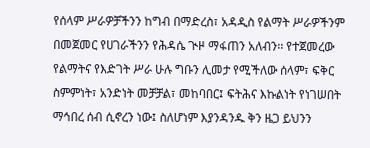የሰላም ሥራዎቻችንን ከግብ በማድረስ፣ አዳዲስ የልማት ሥራዎችንም በመጀመር የሀገራችንን የሕዳሴ ጒዞ ማፋጠን አለብን፡፡ የተጀመረው የልማትና የእድገት ሥራ ሁሉ ግቡን ሊመታ የሚችለው ሰላም፣ ፍቅር ስምምነት፣ አንድነት መቻቻል፣ መከባበር፤ ፍትሕና እኩልነት የነገሠበት ማኅበረ ሰብ ሲኖረን ነው፤ ስለሆነም እያንዳንዱ ቅን ዜጋ ይህንን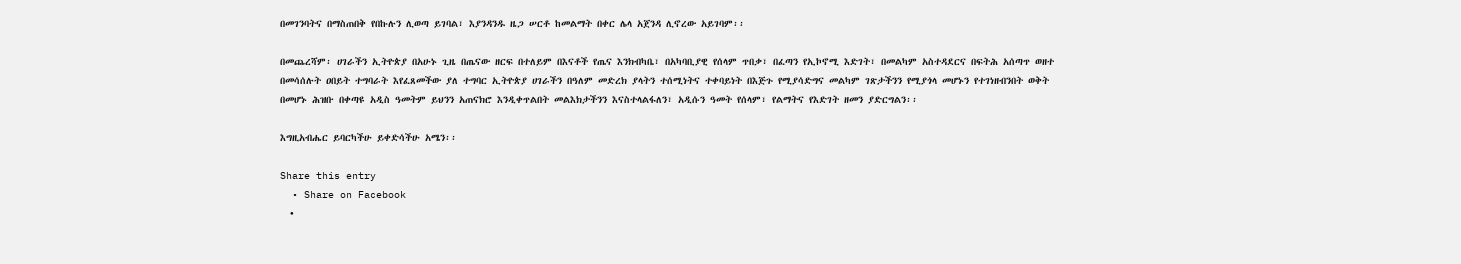በመገንባትና በማስጠበቅ የበኩሉን ሊወጣ ይገባል፣ እያንዳንዱ ዜጋ ሠርቶ ከመልማት በቀር ሌላ አጀንዳ ሊኖረው አይገባም፡፡

በመጨረሻም፡ ሀገራችን ኢትዮጵያ በአሁኑ ጊዜ በጤናው ዘርፍ በተለይም በእናቶች የጤና እንክብካቤ፣ በአካባቢያዊ የሰላም ጥበቃ፣ በፈጣን የኢኮኖሚ እድገት፣ በመልካም አስተዳደርና በፍትሕ አሰጣጥ ወዘተ በመሳሰሉት ዐበይት ተግባራት እየፈጸመችው ያለ ተግባር ኢትዮጵያ ሀገራችን በዓለም መድረክ ያላትን ተሰሚነትና ተቀባይነት በእጅጉ የሚያሳድግና መልካም ገጽታችንን የሚያጎላ መሆኑን የተገነዘብንበት ወቅት በመሆኑ ሕዝቡ በቀጣዩ አዲስ ዓመትም ይህንን አጠናክሮ እንዲቀጥልበት መልእክታችንን እናስተላልፋለን፣ አዲሱን ዓመት የሰላም፣ የልማትና የእድገት ዘመን ያድርግልን፡፡

እግዚአብሔር ይባርካችሁ ይቀድሳችሁ አሜን፡፡

Share this entry
  • Share on Facebook
  •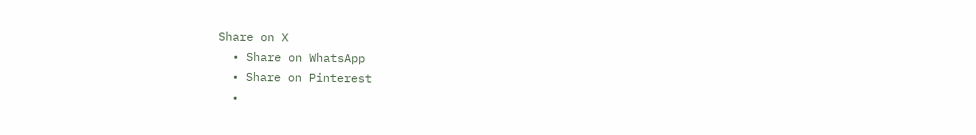Share on X
  • Share on WhatsApp
  • Share on Pinterest
  •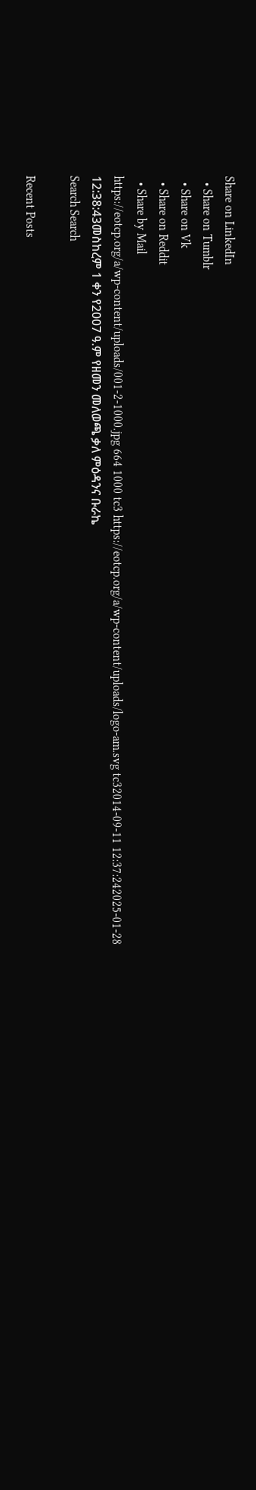Share on LinkedIn
  • Share on Tumblr
  • Share on Vk
  • Share on Reddit
  • Share by Mail
https://eotcp.org/a/wp-content/uploads/001-2-1000.jpg 664 1000 tc3 https://eotcp.org/a/wp-content/uploads/logo-am.svg tc32014-09-11 12:37:242025-01-28 12:38:43መስከረም 1 ቀን የ2007 ዓ.ም የዘመን መለወጫ ቃለ ምዕዳንና ቡራኬ
Search Search

Recent Posts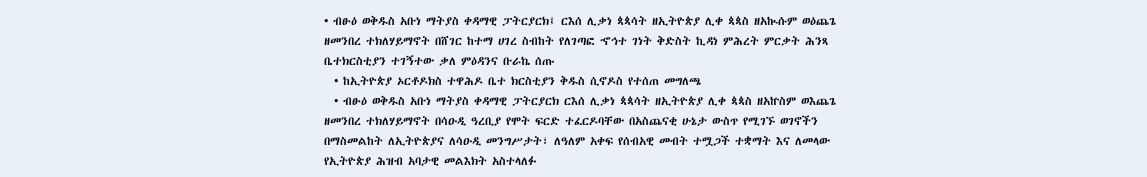• ብፁዕ ወቅዱስ አቡነ ማትያስ ቀዳማዊ ፓትርያርክ፤ ርእሰ ሊቃነ ጳጳሳት ዘኢትዮጵያ ሊቀ ጳጳስ ዘአኲሱም ወዕጨጌ ዘመንበረ ተክለሃይማኖት በሸገር ከተማ ሀገረ ስብከት የለገጣፎ ኆኅተ ገነት ቅድስት ኪዳነ ምሕረት ምርቃት ሕንጻ ቤተክርስቲያን ተገኝተው ቃለ ምዕዳንና ቡራኬ ሰጡ
  • ከኢትዮጵያ ኦርቶዶክስ ተዋሕዶ ቤተ ክርስቲያን ቅዱስ ሲኖዶስ የተሰጠ መግለጫ
  • ብፁዕ ወቅዱስ አቡነ ማትያስ ቀዳማዊ ፓትርያርክ ርእሰ ሊቃነ ጳጳሳት ዘኢትዮጵያ ሊቀ ጳጳስ ዘአኵስም ወእጨጌ ዘመንበረ ተክለሃይማኖት በሳዑዲ ዓረቢያ የሞት ፍርድ ተፈርዶባቸው በአስጨናቂ ሁኔታ ውስጥ የሚገኙ ወገኖችን በማስመልከት ለኢትዮጵያና ለሳዑዲ መንግሥታት፣ ለዓለም አቀፍ የሰብአዊ መብት ተሟጋች ተቋማት እና ለመላው የኢትዮጵያ ሕዝብ አባታዊ መልእክት አስተላለፉ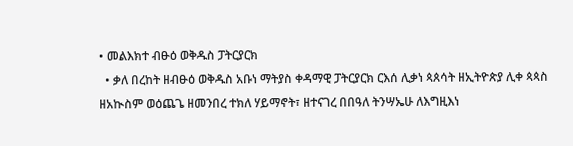• መልእክተ ብፁዕ ወቅዱስ ፓትርያርክ
  • ቃለ በረከት ዘብፁዕ ወቅዱስ አቡነ ማትያስ ቀዳማዊ ፓትርያርክ ርእሰ ሊቃነ ጳጰሳት ዘኢትዮጵያ ሊቀ ጳጳስ ዘአኲስም ወዕጨጌ ዘመንበረ ተክለ ሃይማኖት፣ ዘተናገረ በበዓለ ትንሣኤሁ ለእግዚእነ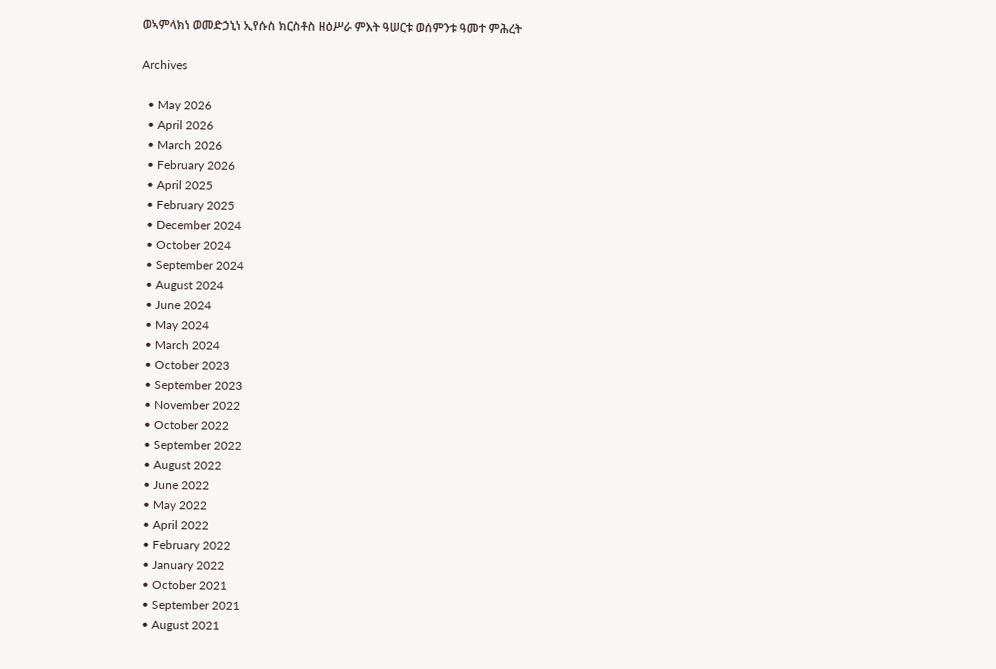ወኣምላክነ ወመድኃኒነ ኢየሱስ ክርስቶስ ዘዕሥራ ምእት ዓሠርቱ ወሰምንቱ ዓመተ ምሕረት

Archives

  • May 2026
  • April 2026
  • March 2026
  • February 2026
  • April 2025
  • February 2025
  • December 2024
  • October 2024
  • September 2024
  • August 2024
  • June 2024
  • May 2024
  • March 2024
  • October 2023
  • September 2023
  • November 2022
  • October 2022
  • September 2022
  • August 2022
  • June 2022
  • May 2022
  • April 2022
  • February 2022
  • January 2022
  • October 2021
  • September 2021
  • August 2021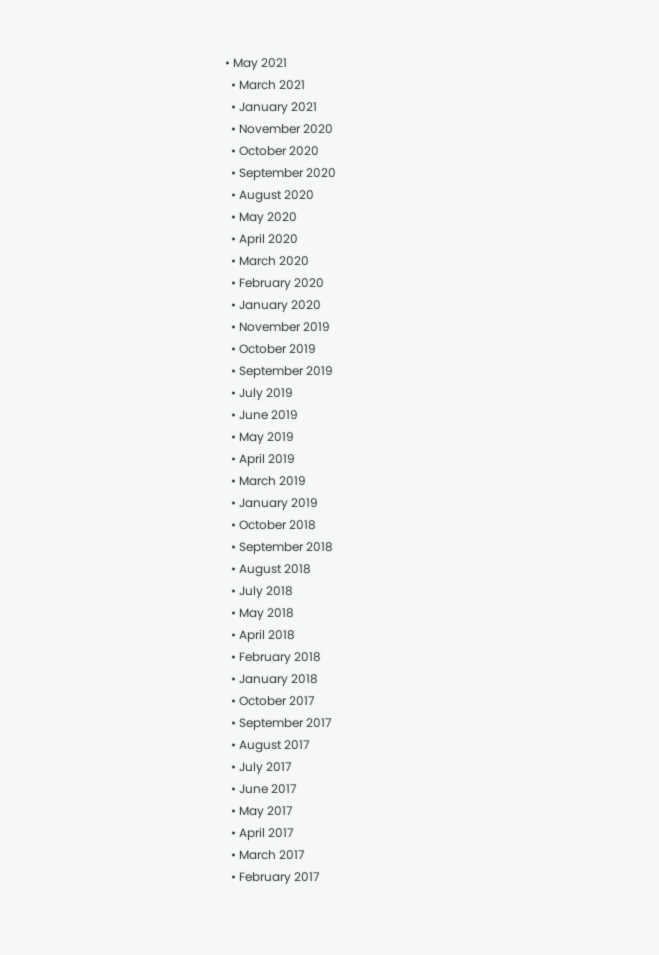• May 2021
  • March 2021
  • January 2021
  • November 2020
  • October 2020
  • September 2020
  • August 2020
  • May 2020
  • April 2020
  • March 2020
  • February 2020
  • January 2020
  • November 2019
  • October 2019
  • September 2019
  • July 2019
  • June 2019
  • May 2019
  • April 2019
  • March 2019
  • January 2019
  • October 2018
  • September 2018
  • August 2018
  • July 2018
  • May 2018
  • April 2018
  • February 2018
  • January 2018
  • October 2017
  • September 2017
  • August 2017
  • July 2017
  • June 2017
  • May 2017
  • April 2017
  • March 2017
  • February 2017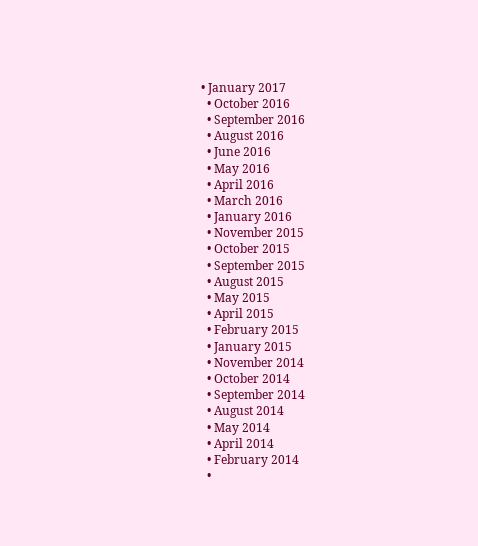• January 2017
  • October 2016
  • September 2016
  • August 2016
  • June 2016
  • May 2016
  • April 2016
  • March 2016
  • January 2016
  • November 2015
  • October 2015
  • September 2015
  • August 2015
  • May 2015
  • April 2015
  • February 2015
  • January 2015
  • November 2014
  • October 2014
  • September 2014
  • August 2014
  • May 2014
  • April 2014
  • February 2014
  •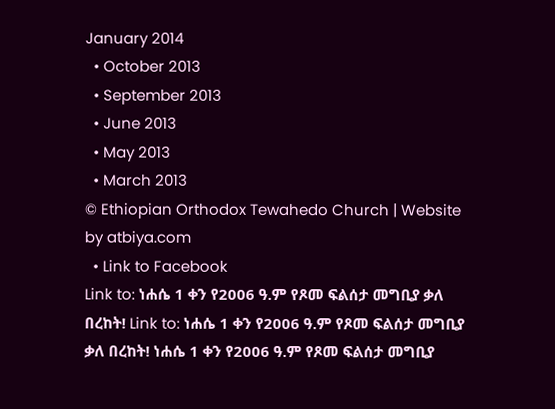January 2014
  • October 2013
  • September 2013
  • June 2013
  • May 2013
  • March 2013
© Ethiopian Orthodox Tewahedo Church | Website by atbiya.com
  • Link to Facebook
Link to: ነሐሴ 1 ቀን የ2006 ዓ.ም የጾመ ፍልሰታ መግቢያ ቃለ በረከት! Link to: ነሐሴ 1 ቀን የ2006 ዓ.ም የጾመ ፍልሰታ መግቢያ ቃለ በረከት! ነሐሴ 1 ቀን የ2006 ዓ.ም የጾመ ፍልሰታ መግቢያ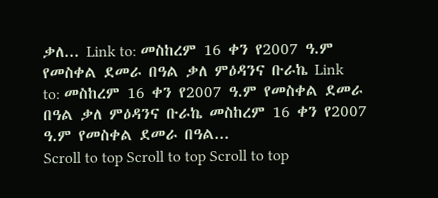ቃለ... Link to: መስከረም 16 ቀን የ2007 ዓ.ም የመስቀል ደመራ በዓል ቃለ ምዕዳንና ቡራኬ Link to: መስከረም 16 ቀን የ2007 ዓ.ም የመስቀል ደመራ በዓል ቃለ ምዕዳንና ቡራኬ መስከረም 16 ቀን የ2007 ዓ.ም የመስቀል ደመራ በዓል...
Scroll to top Scroll to top Scroll to top